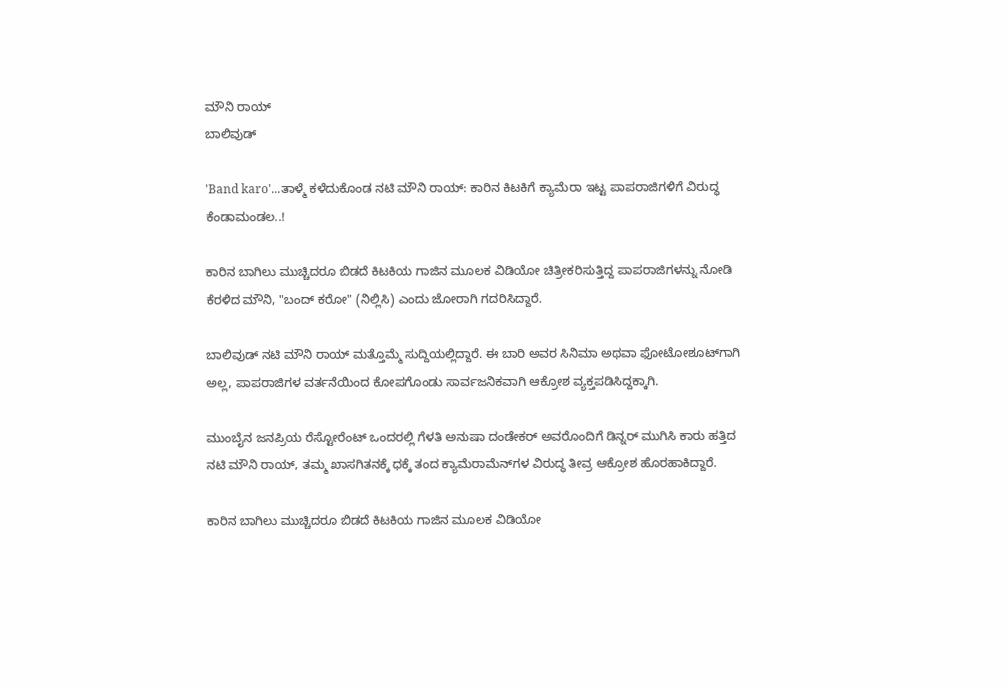ಮೌನಿ ರಾಯ್
ಬಾಲಿವುಡ್

'Band karo'...ತಾಳ್ಮೆ ಕಳೆದುಕೊಂಡ ನಟಿ ಮೌನಿ ರಾಯ್: ಕಾರಿನ ಕಿಟಕಿಗೆ ಕ್ಯಾಮೆರಾ ಇಟ್ಟ ಪಾಪರಾಜಿಗಳಿಗೆ ವಿರುದ್ಧ ಕೆಂಡಾಮಂಡಲ..!

ಕಾರಿನ ಬಾಗಿಲು ಮುಚ್ಚಿದರೂ ಬಿಡದೆ ಕಿಟಕಿಯ ಗಾಜಿನ ಮೂಲಕ ವಿಡಿಯೋ ಚಿತ್ರೀಕರಿಸುತ್ತಿದ್ದ ಪಾಪರಾಜಿಗಳನ್ನು ನೋಡಿ ಕೆರಳಿದ ಮೌನಿ, "ಬಂದ್ ಕರೋ" (ನಿಲ್ಲಿಸಿ) ಎಂದು ಜೋರಾಗಿ ಗದರಿಸಿದ್ದಾರೆ.

ಬಾಲಿವುಡ್ ನಟಿ ಮೌನಿ ರಾಯ್ ಮತ್ತೊಮ್ಮೆ ಸುದ್ದಿಯಲ್ಲಿದ್ದಾರೆ. ಈ ಬಾರಿ ಅವರ ಸಿನಿಮಾ ಅಥವಾ ಫೋಟೋಶೂಟ್‌ಗಾಗಿ ಅಲ್ಲ, ಪಾಪರಾಜಿಗಳ ವರ್ತನೆಯಿಂದ ಕೋಪಗೊಂಡು ಸಾರ್ವಜನಿಕವಾಗಿ ಆಕ್ರೋಶ ವ್ಯಕ್ತಪಡಿಸಿದ್ದಕ್ಕಾಗಿ.

ಮುಂಬೈನ ಜನಪ್ರಿಯ ರೆಸ್ಟೋರೆಂಟ್ ಒಂದರಲ್ಲಿ ಗೆಳತಿ ಅನುಷಾ ದಂಡೇಕರ್ ಅವರೊಂದಿಗೆ ಡಿನ್ನರ್ ಮುಗಿಸಿ ಕಾರು ಹತ್ತಿದ ನಟಿ ಮೌನಿ ರಾಯ್, ತಮ್ಮ ಖಾಸಗಿತನಕ್ಕೆ ಧಕ್ಕೆ ತಂದ ಕ್ಯಾಮೆರಾಮೆನ್‌ಗಳ ವಿರುದ್ಧ ತೀವ್ರ ಆಕ್ರೋಶ ಹೊರಹಾಕಿದ್ದಾರೆ.

ಕಾರಿನ ಬಾಗಿಲು ಮುಚ್ಚಿದರೂ ಬಿಡದೆ ಕಿಟಕಿಯ ಗಾಜಿನ ಮೂಲಕ ವಿಡಿಯೋ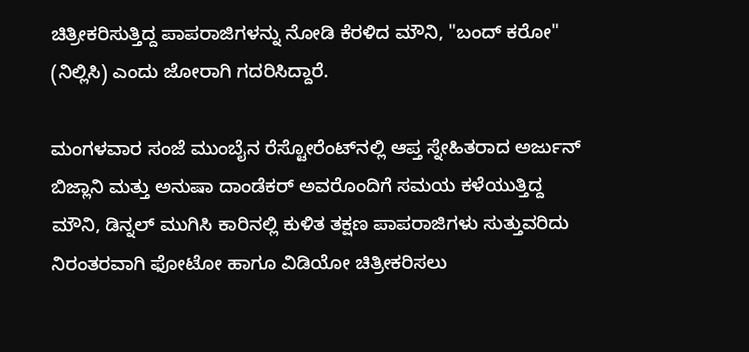ಚಿತ್ರೀಕರಿಸುತ್ತಿದ್ದ ಪಾಪರಾಜಿಗಳನ್ನು ನೋಡಿ ಕೆರಳಿದ ಮೌನಿ, "ಬಂದ್ ಕರೋ" (ನಿಲ್ಲಿಸಿ) ಎಂದು ಜೋರಾಗಿ ಗದರಿಸಿದ್ದಾರೆ.

ಮಂಗಳವಾರ ಸಂಜೆ ಮುಂಬೈನ ರೆಸ್ಟೋರೆಂಟ್‌ನಲ್ಲಿ ಆಪ್ತ ಸ್ನೇಹಿತರಾದ ಅರ್ಜುನ್ ಬಿಜ್ಲಾನಿ ಮತ್ತು ಅನುಷಾ ದಾಂಡೆಕರ್ ಅವರೊಂದಿಗೆ ಸಮಯ ಕಳೆಯುತ್ತಿದ್ದ ಮೌನಿ, ಡಿನ್ನಲ್ ಮುಗಿಸಿ ಕಾರಿನಲ್ಲಿ ಕುಳಿತ ತಕ್ಷಣ ಪಾಪರಾಜಿಗಳು ಸುತ್ತುವರಿದು ನಿರಂತರವಾಗಿ ಫೋಟೋ ಹಾಗೂ ವಿಡಿಯೋ ಚಿತ್ರೀಕರಿಸಲು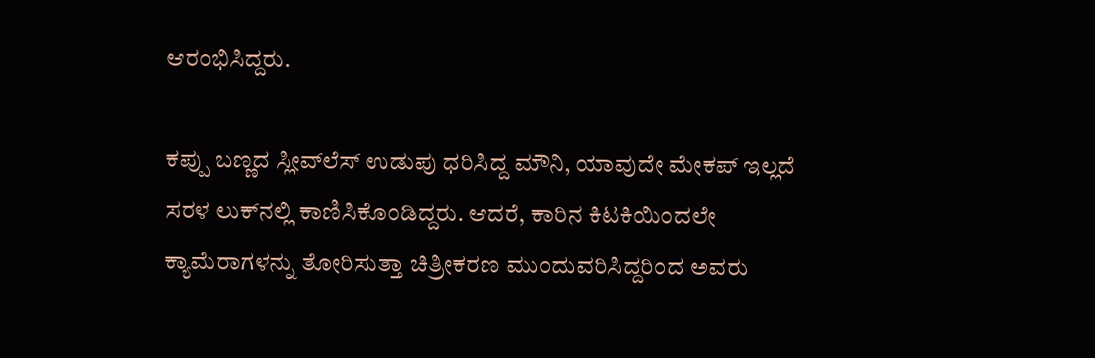ಆರಂಭಿಸಿದ್ದರು.

ಕಪ್ಪು ಬಣ್ಣದ ಸ್ಲೀವ್‌ಲೆಸ್ ಉಡುಪು ಧರಿಸಿದ್ದ ಮೌನಿ, ಯಾವುದೇ ಮೇಕಪ್ ಇಲ್ಲದೆ ಸರಳ ಲುಕ್‌ನಲ್ಲಿ ಕಾಣಿಸಿಕೊಂಡಿದ್ದರು. ಆದರೆ, ಕಾರಿನ ಕಿಟಕಿಯಿಂದಲೇ ಕ್ಯಾಮೆರಾಗಳನ್ನು ತೋರಿಸುತ್ತಾ ಚಿತ್ರೀಕರಣ ಮುಂದುವರಿಸಿದ್ದರಿಂದ ಅವರು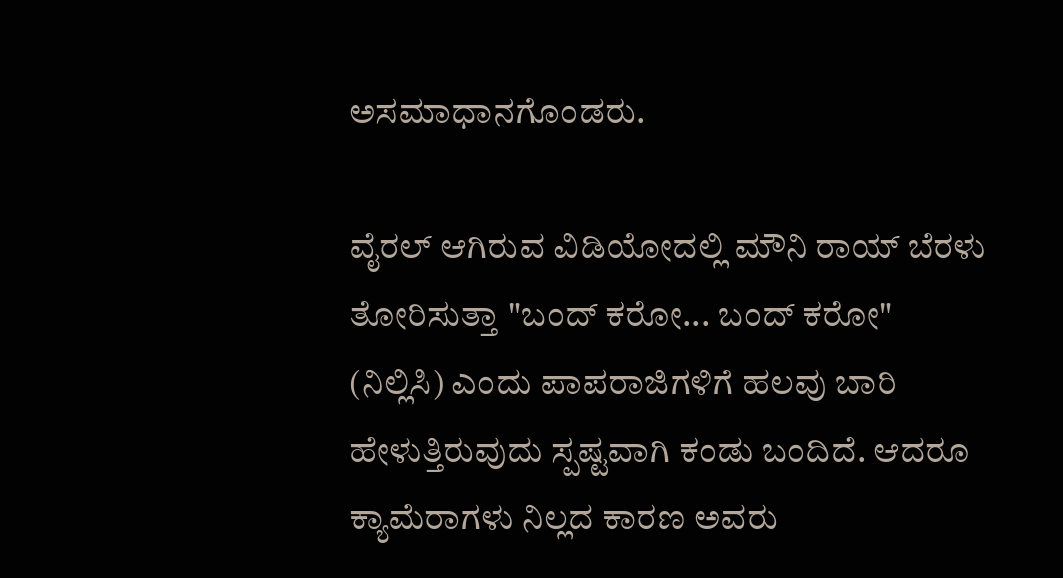ಅಸಮಾಧಾನಗೊಂಡರು.

ವೈರಲ್ ಆಗಿರುವ ವಿಡಿಯೋದಲ್ಲಿ ಮೌನಿ ರಾಯ್ ಬೆರಳು ತೋರಿಸುತ್ತಾ "ಬಂದ್ ಕರೋ... ಬಂದ್ ಕರೋ" (ನಿಲ್ಲಿಸಿ) ಎಂದು ಪಾಪರಾಜಿಗಳಿಗೆ ಹಲವು ಬಾರಿ ಹೇಳುತ್ತಿರುವುದು ಸ್ಪಷ್ಟವಾಗಿ ಕಂಡು ಬಂದಿದೆ. ಆದರೂ ಕ್ಯಾಮೆರಾಗಳು ನಿಲ್ಲದ ಕಾರಣ ಅವರು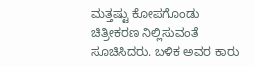ಮತ್ತಷ್ಟು ಕೋಪಗೊಂಡು ಚಿತ್ರೀಕರಣ ನಿಲ್ಲಿಸುವಂತೆ ಸೂಚಿಸಿದರು. ಬಳಿಕ ಅವರ ಕಾರು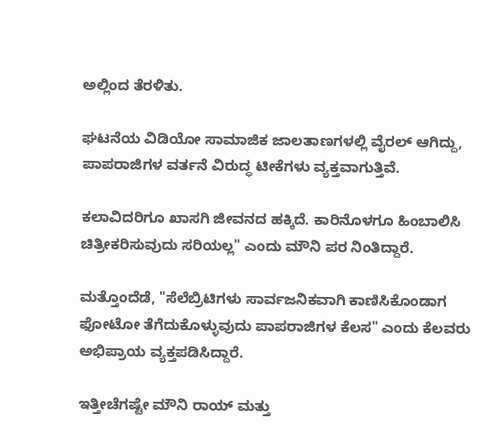ಅಲ್ಲಿಂದ ತೆರಳಿತು.

ಘಟನೆಯ ವಿಡಿಯೋ ಸಾಮಾಜಿಕ ಜಾಲತಾಣಗಳಲ್ಲಿ ವೈರಲ್ ಆಗಿದ್ದು, ಪಾಪರಾಜಿಗಳ ವರ್ತನೆ ವಿರುದ್ಧ ಟೀಕೆಗಳು ವ್ಯಕ್ತವಾಗುತ್ತಿವೆ.

ಕಲಾವಿದರಿಗೂ ಖಾಸಗಿ ಜೀವನದ ಹಕ್ಕಿದೆ. ಕಾರಿನೊಳಗೂ ಹಿಂಬಾಲಿಸಿ ಚಿತ್ರೀಕರಿಸುವುದು ಸರಿಯಲ್ಲ" ಎಂದು ಮೌನಿ ಪರ ನಿಂತಿದ್ದಾರೆ.

ಮತ್ತೊಂದೆಡೆ, "ಸೆಲೆಬ್ರಿಟಿಗಳು ಸಾರ್ವಜನಿಕವಾಗಿ ಕಾಣಿಸಿಕೊಂಡಾಗ ಫೋಟೋ ತೆಗೆದುಕೊಳ್ಳುವುದು ಪಾಪರಾಜಿಗಳ ಕೆಲಸ" ಎಂದು ಕೆಲವರು ಅಭಿಪ್ರಾಯ ವ್ಯಕ್ತಪಡಿಸಿದ್ದಾರೆ.

ಇತ್ತೀಚೆಗಷ್ಟೇ ಮೌನಿ ರಾಯ್ ಮತ್ತು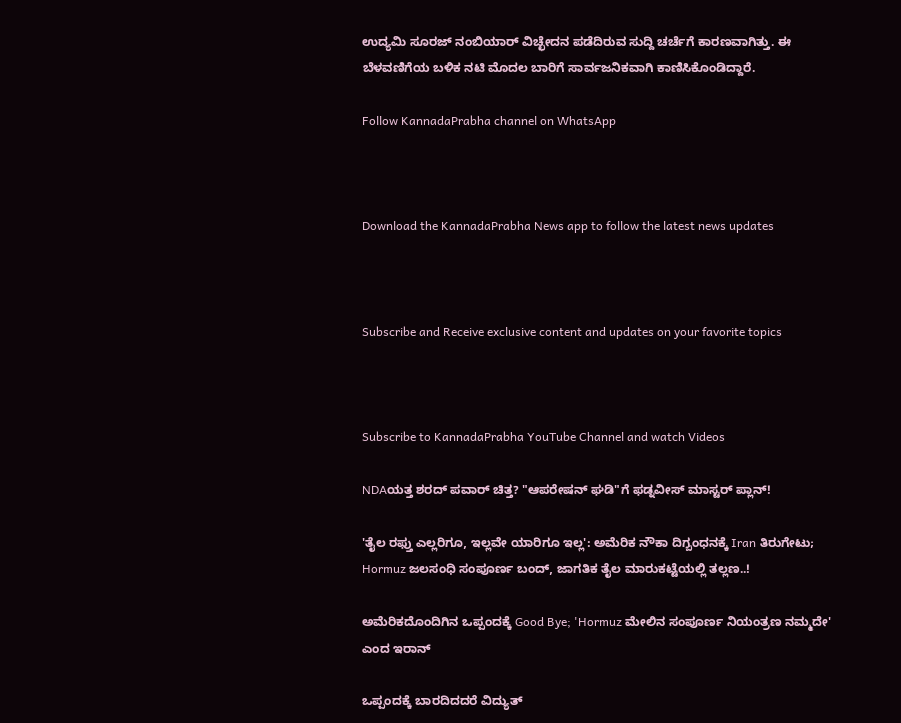ಉದ್ಯಮಿ ಸೂರಜ್ ನಂಬಿಯಾರ್ ವಿಚ್ಛೇದನ ಪಡೆದಿರುವ ಸುದ್ದಿ ಚರ್ಚೆಗೆ ಕಾರಣವಾಗಿತ್ತು. ಈ ಬೆಳವಣಿಗೆಯ ಬಳಿಕ ನಟಿ ಮೊದಲ ಬಾರಿಗೆ ಸಾರ್ವಜನಿಕವಾಗಿ ಕಾಣಿಸಿಕೊಂಡಿದ್ದಾರೆ.

Follow KannadaPrabha channel on WhatsApp



Download the KannadaPrabha News app to follow the latest news updates



Subscribe and Receive exclusive content and updates on your favorite topics



Subscribe to KannadaPrabha YouTube Channel and watch Videos

NDAಯತ್ತ ಶರದ್ ಪವಾರ್ ಚಿತ್ತ? "ಆಪರೇಷನ್ ಘಡಿ"ಗೆ ಫಡ್ನವೀಸ್ ಮಾಸ್ಟರ್ ಪ್ಲಾನ್!

'ತೈಲ ರಫ್ತು ಎಲ್ಲರಿಗೂ, ಇಲ್ಲವೇ ಯಾರಿಗೂ ಇಲ್ಲ': ಅಮೆರಿಕ ನೌಕಾ ದಿಗ್ಬಂಧನಕ್ಕೆ Iran ತಿರುಗೇಟು; Hormuz ಜಲಸಂಧಿ ಸಂಪೂರ್ಣ ಬಂದ್, ಜಾಗತಿಕ ತೈಲ ಮಾರುಕಟ್ಟೆಯಲ್ಲಿ ತಲ್ಲಣ..!

ಅಮೆರಿಕದೊಂದಿಗಿನ ಒಪ್ಪಂದಕ್ಕೆ Good Bye; 'Hormuz ಮೇಲಿನ ಸಂಪೂರ್ಣ ನಿಯಂತ್ರಣ ನಮ್ಮದೇ' ಎಂದ ಇರಾನ್

ಒಪ್ಪಂದಕ್ಕೆ ಬಾರದಿದದರೆ ವಿದ್ಯುತ್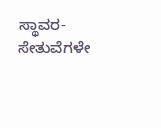ಸ್ಥಾವರ-ಸೇತುವೆಗಳೇ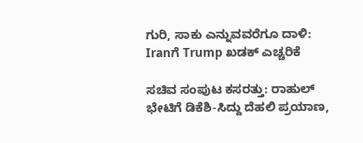ಗುರಿ, ಸಾಕು ಎನ್ನುವವರೆಗೂ ದಾಳಿ: Iranಗೆ Trump ಖಡಕ್ ಎಚ್ಚರಿಕೆ

ಸಚಿವ ಸಂಪುಟ ಕಸರತ್ತು: ರಾಹುಲ್ ಭೇಟಿಗೆ ಡಿಕೆಶಿ-ಸಿದ್ದು ದೆಹಲಿ ಪ್ರಯಾಣ,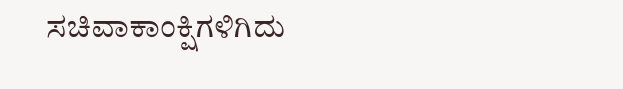ಸಚಿವಾಕಾಂಕ್ಷಿಗಳಿಗಿದು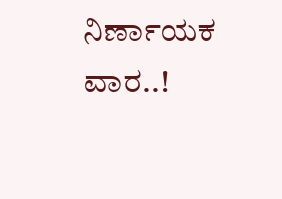ನಿರ್ಣಾಯಕ ವಾರ..!